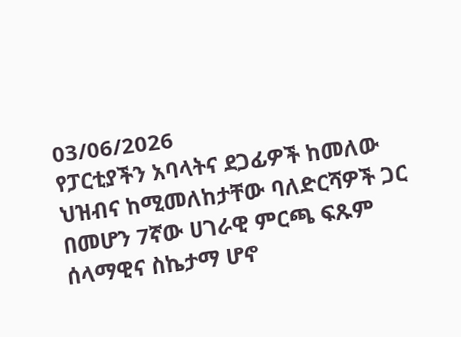03/06/2026
የፓርቲያችን አባላትና ደጋፊዎች ከመለው ህዝብና ከሚመለከታቸው ባለድርሻዎች ጋር በመሆን 7ኛው ሀገራዊ ምርጫ ፍጹም ሰላማዊና ስኬታማ ሆኖ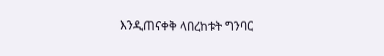እንዲጠናቀቅ ላበረከቱት ግንባር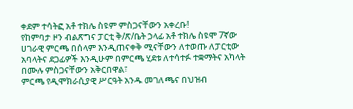ቀደም ተሳትፎ አቶ ተክሌ ስዩም ምስጋናቸውን አቀረቡ!
የከምባታ ዞን ብልጽግና ፓርቲ ቅ/ጽ/ቤት ኃላፊ አቶ ተክሌ ስዩሞ 7ኛው ሀገራዊ ምርጫ በሰላም እንዲጠናቀቅ ሚናቸውን ለተወጡ ለፓርቲው አባላትና ደጋፊዎች እንዲሁም በምርጫ ሂደቱ ለተሳተፉ ተቋማትና አካላት በሙሉ ምስጋናቸውን አቅርበዋል፣
ምርጫ የዲሞክራሲያዊ ሥርዓት አንዱ መገለጫና በህዝብ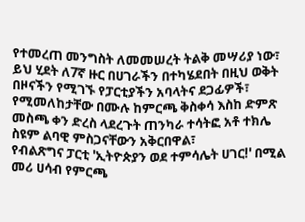የተመረጠ መንግስት ለመመሠረት ትልቅ መሣሪያ ነው፣ ይህ ሂደት ለ7ኛ ዙር በሀገራችን በተካሄደበት በዚህ ወቅት በዞናችን የሚገኙ የፓርቲያችን አባላትና ደጋፊዎች፣ የሚመለከታቸው በሙሉ ከምርጫ ቅስቀሳ እስከ ድምጽ መስጫ ቀን ድረስ ላደረጉት ጠንካራ ተሳትፎ አቶ ተክሌ ስዩም ልባዊ ምስጋናቸውን አቅርበዋል፣
የብልጽግና ፓርቲ 'ኢትዮጵያን ወደ ተምሳሌት ሀገር!' በሚል መሪ ሀሳብ የምርጫ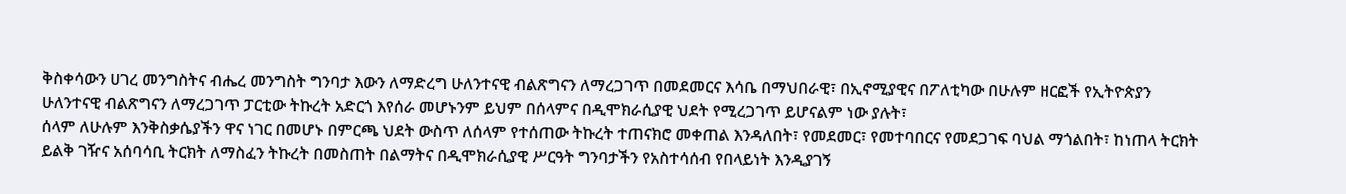ቅስቀሳውን ሀገረ መንግስትና ብሔረ መንግስት ግንባታ እውን ለማድረግ ሁለንተናዊ ብልጽግናን ለማረጋገጥ በመደመርና እሳቤ በማህበራዊ፣ በኢኖሚያዊና በፖለቲካው በሁሉም ዘርፎች የኢትዮጵያን ሁለንተናዊ ብልጽግናን ለማረጋገጥ ፓርቲው ትኩረት አድርጎ እየሰራ መሆኑንም ይህም በሰላምና በዲሞክራሲያዊ ህደት የሚረጋገጥ ይሆናልም ነው ያሉት፣
ሰላም ለሁሉም እንቅስቃሴያችን ዋና ነገር በመሆኑ በምርጫ ህደት ውስጥ ለሰላም የተሰጠው ትኩረት ተጠናክሮ መቀጠል እንዳለበት፣ የመደመር፣ የመተባበርና የመደጋገፍ ባህል ማጎልበት፣ ከነጠላ ትርክት ይልቅ ገዥና አሰባሳቢ ትርክት ለማስፈን ትኩረት በመስጠት በልማትና በዲሞክራሲያዊ ሥርዓት ግንባታችን የአስተሳሰብ የበላይነት እንዲያገኝ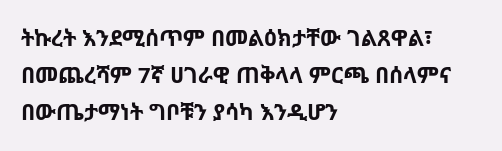ትኩረት እንደሚሰጥም በመልዕክታቸው ገልጸዋል፣
በመጨረሻም 7ኛ ሀገራዊ ጠቅላላ ምርጫ በሰላምና በውጤታማነት ግቦቹን ያሳካ እንዲሆን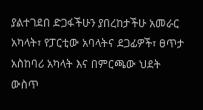ያልተገደበ ድጋፋችሁን ያበረከታችሁ አመራር አካላት፣ የፓርቲው አባላትና ደጋፊዎች፣ ፀጥታ አስከባሪ አካላት እና በምርጫው ህደት ውስጥ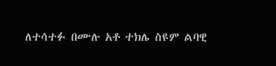ለተሳተፉ በሙሉ አቶ ተክሌ ስዩም ልባዊ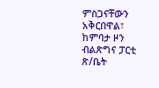ምስጋናቸውን አቅርበዋል፣
ከምባታ ዞን ብልጽግና ፓርቲ ጽ/ቤት